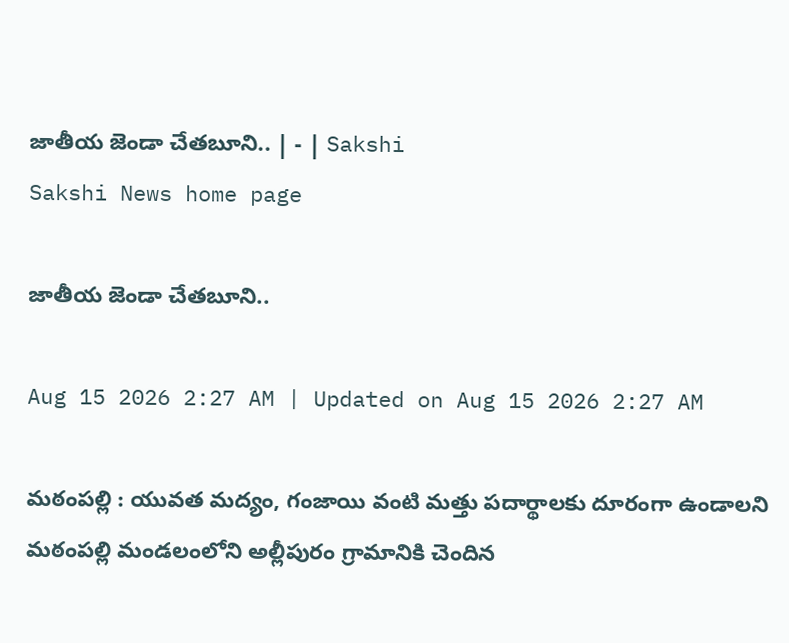జాతీయ జెండా చేతబూని.. | - | Sakshi
Sakshi News home page

జాతీయ జెండా చేతబూని..

Aug 15 2026 2:27 AM | Updated on Aug 15 2026 2:27 AM

మఠంపల్లి : యువత మద్యం, గంజాయి వంటి మత్తు పదార్థాలకు దూరంగా ఉండాలని మఠంపల్లి మండలంలోని అల్లీపురం గ్రామానికి చెందిన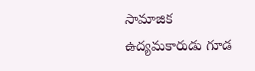సామాజిక ఉద్యమకారుడు గూడ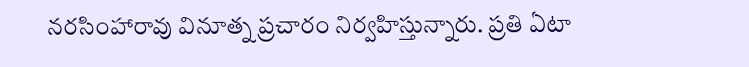నరసింహారావు వినూత్న ప్రచారం నిర్వహిస్తున్నారు. ప్రతి ఏటా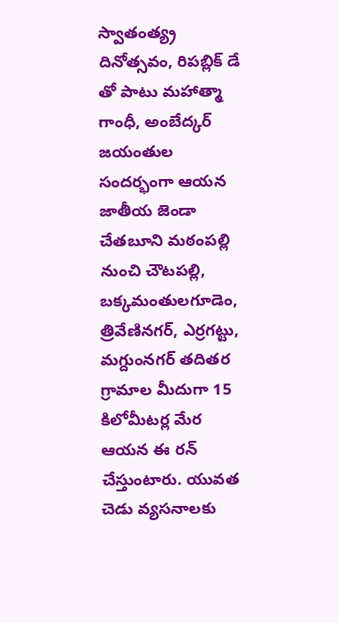స్వాతంత్య్ర దినోత్సవం, రిపబ్లిక్‌ డే తో పాటు మహాత్మా గాంధీ, అంబేద్కర్‌ జయంతుల సందర్భంగా ఆయన జాతీయ జెండా చేతబూని మఠంపల్లి నుంచి చౌటపల్లి, బక్కమంతులగూడెం, త్రివేణినగర్‌, ఎర్రగట్టు, మగ్దుంనగర్‌ తదితర గ్రామాల మీదుగా 15 కిలోమీటర్ల మేర ఆయన ఈ రన్‌ చేస్తుంటారు. యువత చెడు వ్యసనాలకు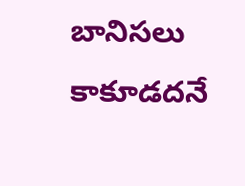బానిసలు కాకూడదనే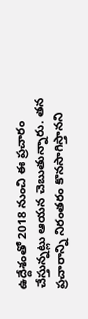ఉద్దేశంతో 2018 నుంచి ఈ ప్రచారం చేస్తున్నట్లు ఆయన చెబుతున్నారు. తన ప్రచారాన్ని నిరంతరం కొనసాగిస్తానని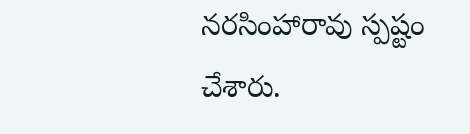నరసింహారావు స్పష్టం చేశారు.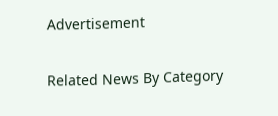Advertisement

Related News By Category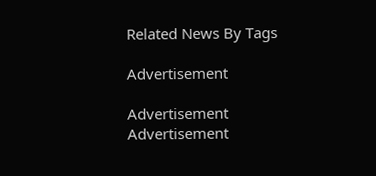Related News By Tags

Advertisement

Advertisement
Advertisement